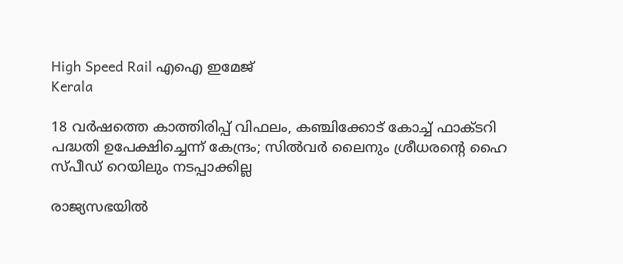High Speed Rail എഐ ഇമേജ്‌
Kerala

18 വര്‍ഷത്തെ കാത്തിരിപ്പ് വിഫലം, കഞ്ചിക്കോട് കോച്ച് ഫാക്ടറി പദ്ധതി ഉപേക്ഷിച്ചെന്ന് കേന്ദ്രം; സില്‍വര്‍ ലൈനും ശ്രീധരന്റെ ഹൈ സ്പീഡ് റെയിലും നടപ്പാക്കില്ല

രാജ്യസഭയില്‍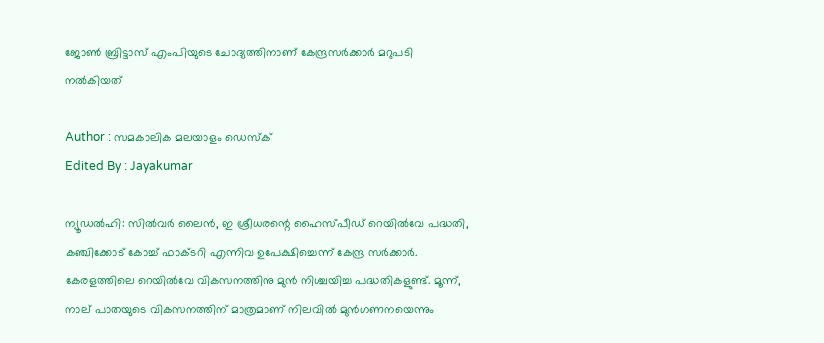ജോണ്‍ ബ്രിട്ടാസ് എംപിയുടെ ചോദ്യത്തിനാണ് കേന്ദ്രസര്‍ക്കാര്‍ മറുപടി നല്‍കിയത്

Author : സമകാലിക മലയാളം ഡെസ്ക്
Edited By : Jayakumar

ന്യൂഡല്‍ഹി: സില്‍വര്‍ ലൈന്‍, ഇ ശ്രീധരന്റെ ഹൈസ്പീഡ് റെയില്‍വേ പദ്ധതി, കഞ്ചിക്കോട് കോച്ച് ഫാക്ടറി എന്നിവ ഉപേക്ഷിച്ചെന്ന് കേന്ദ്ര സര്‍ക്കാര്‍. കേരളത്തിലെ റെയില്‍വേ വികസനത്തിനു മുന്‍ നിശ്ചയിച്ച പദ്ധതികളുണ്ട്. മൂന്ന്, നാല് പാതയുടെ വികസനത്തിന് മാത്രമാണ് നിലവില്‍ മുന്‍ഗണനയെന്നും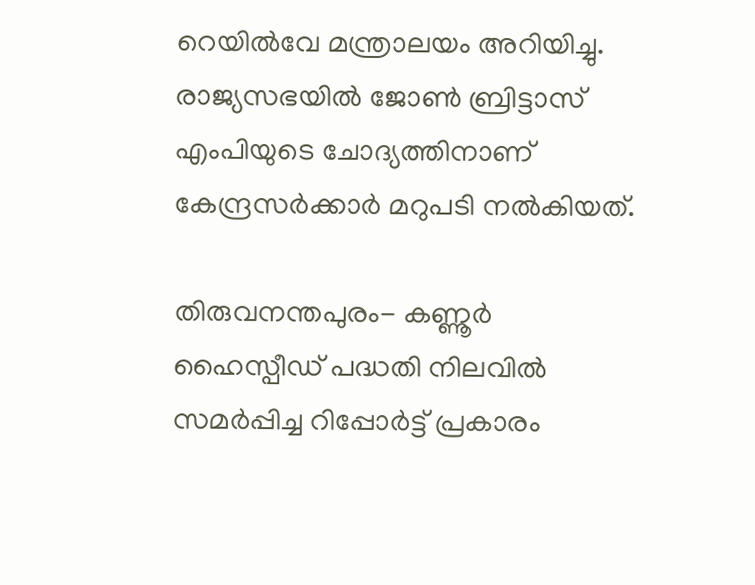റെയില്‍വേ മന്ത്രാലയം അറിയിച്ചു. രാജ്യസഭയില്‍ ജോണ്‍ ബ്രിട്ടാസ് എംപിയുടെ ചോദ്യത്തിനാണ് കേന്ദ്രസര്‍ക്കാര്‍ മറുപടി നല്‍കിയത്.

തിരുവനന്തപുരം- കണ്ണൂര്‍ ഹൈസ്പീഡ് പദ്ധതി നിലവില്‍ സമര്‍പ്പിച്ച റിപ്പോര്‍ട്ട് പ്രകാരം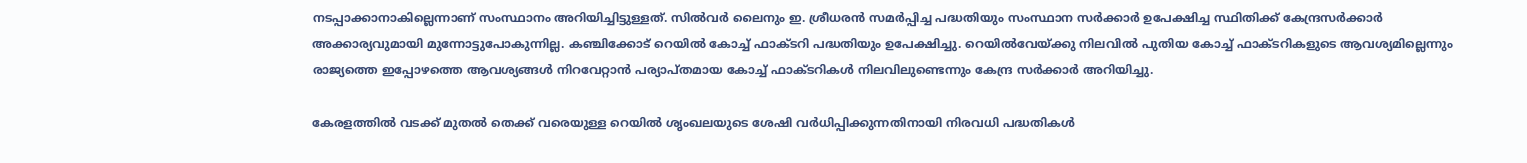നടപ്പാക്കാനാകില്ലെന്നാണ് സംസ്ഥാനം അറിയിച്ചിട്ടുള്ളത്. സില്‍വര്‍ ലൈനും ഇ. ശ്രീധരന്‍ സമര്‍പ്പിച്ച പദ്ധതിയും സംസ്ഥാന സര്‍ക്കാര്‍ ഉപേക്ഷിച്ച സ്ഥിതിക്ക് കേന്ദ്രസര്‍ക്കാര്‍ അക്കാര്യവുമായി മുന്നോട്ടുപോകുന്നില്ല. കഞ്ചിക്കോട് റെയില്‍ കോച്ച് ഫാക്ടറി പദ്ധതിയും ഉപേക്ഷിച്ചു. റെയില്‍വേയ്ക്കു നിലവില്‍ പുതിയ കോച്ച് ഫാക്ടറികളുടെ ആവശ്യമില്ലെന്നും രാജ്യത്തെ ഇപ്പോഴത്തെ ആവശ്യങ്ങള്‍ നിറവേറ്റാന്‍ പര്യാപ്തമായ കോച്ച് ഫാക്ടറികള്‍ നിലവിലുണ്ടെന്നും കേന്ദ്ര സര്‍ക്കാര്‍ അറിയിച്ചു.

കേരളത്തില്‍ വടക്ക് മുതല്‍ തെക്ക് വരെയുള്ള റെയില്‍ ശൃംഖലയുടെ ശേഷി വര്‍ധിപ്പിക്കുന്നതിനായി നിരവധി പദ്ധതികള്‍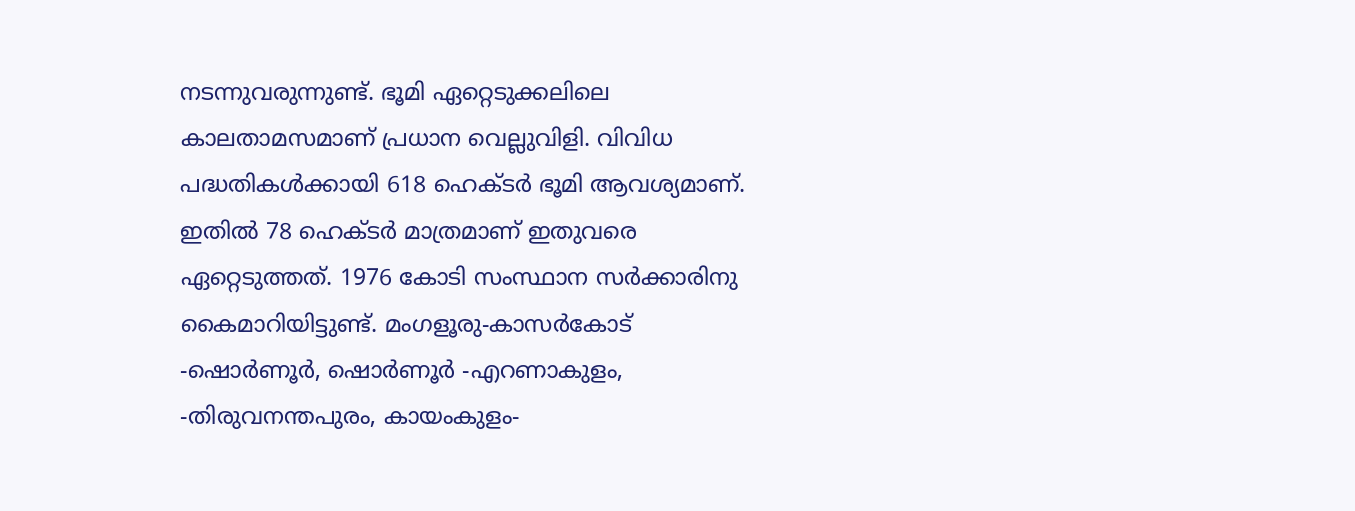നടന്നുവരുന്നുണ്ട്. ഭൂമി ഏറ്റെടുക്കലിലെ കാലതാമസമാണ് പ്രധാന വെല്ലുവിളി. വിവിധ പദ്ധതികള്‍ക്കായി 618 ഹെക്ടര്‍ ഭൂമി ആവശ്യമാണ്. ഇതില്‍ 78 ഹെക്ടര്‍ മാത്രമാണ് ഇതുവരെ ഏറ്റെടുത്തത്. 1976 കോടി സംസ്ഥാന സര്‍ക്കാരിനു കൈമാറിയിട്ടുണ്ട്. മംഗളൂരു-കാസര്‍കോട് -ഷൊര്‍ണൂര്‍, ഷൊര്‍ണൂര്‍ -എറണാകുളം, -തിരുവനന്തപുരം, കായംകുളം-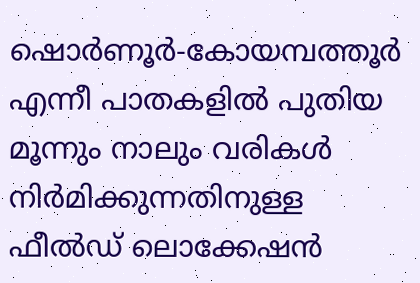ഷൊര്‍ണൂര്‍-കോയമ്പത്തൂര്‍ എന്നീ പാതകളില്‍ പുതിയ മൂന്നും നാലും വരികള്‍ നിര്‍മിക്കുന്നതിനുള്ള ഫീല്‍ഡ് ലൊക്കേഷന്‍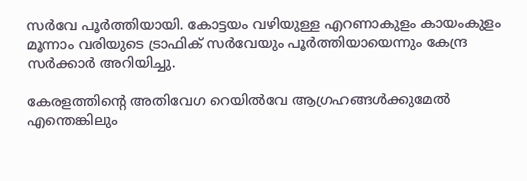സര്‍വേ പൂര്‍ത്തിയായി. കോട്ടയം വഴിയുള്ള എറണാകുളം കായംകുളം മൂന്നാം വരിയുടെ ട്രാഫിക് സര്‍വേയും പൂര്‍ത്തിയായെന്നും കേന്ദ്ര സര്‍ക്കാര്‍ അറിയിച്ചു.

കേരളത്തിന്റെ അതിവേഗ റെയിൽവേ ആഗ്രഹങ്ങൾക്കുമേൽ എന്തെങ്കിലും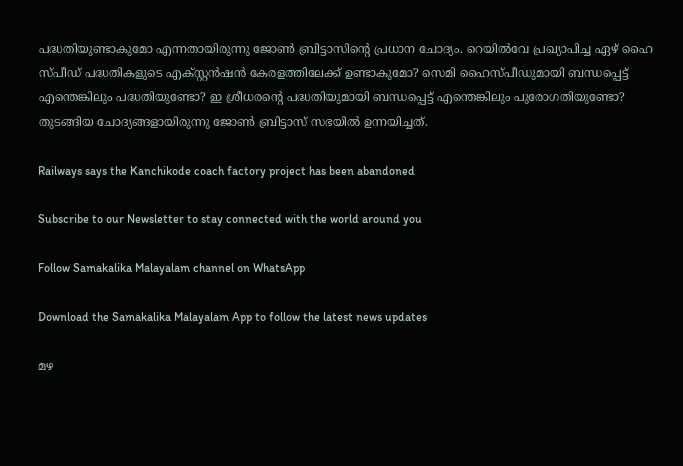പദ്ധതിയുണ്ടാകുമോ എന്നതായിരുന്നു ജോൺ ബ്രിട്ടാസിന്റെ പ്രധാന ചോദ്യം. റെയിൽവേ പ്രഖ്യാപിച്ച ഏഴ് ഹൈ സ്പീഡ് പദ്ധതികളുടെ എക്സ്റ്റൻഷൻ കേരളത്തിലേക്ക് ഉണ്ടാകുമോ? സെമി ഹൈസ്പീഡുമായി ബന്ധപ്പെട്ട് എന്തെങ്കിലും പദ്ധതിയുണ്ടോ? ഇ ശ്രീധരന്റെ പദ്ധതിയുമായി ബന്ധപ്പെട്ട് എന്തെങ്കിലും പുരോഗതിയുണ്ടോ? തുടങ്ങിയ ചോദ്യങ്ങളായിരുന്നു ജോൺ ബ്രിട്ടാസ് സഭയിൽ ഉന്നയിച്ചത്.

Railways says the Kanchikode coach factory project has been abandoned

Subscribe to our Newsletter to stay connected with the world around you

Follow Samakalika Malayalam channel on WhatsApp

Download the Samakalika Malayalam App to follow the latest news updates

മഴ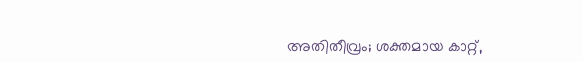അതിതീവ്രം; ശക്തമായ കാറ്റ്,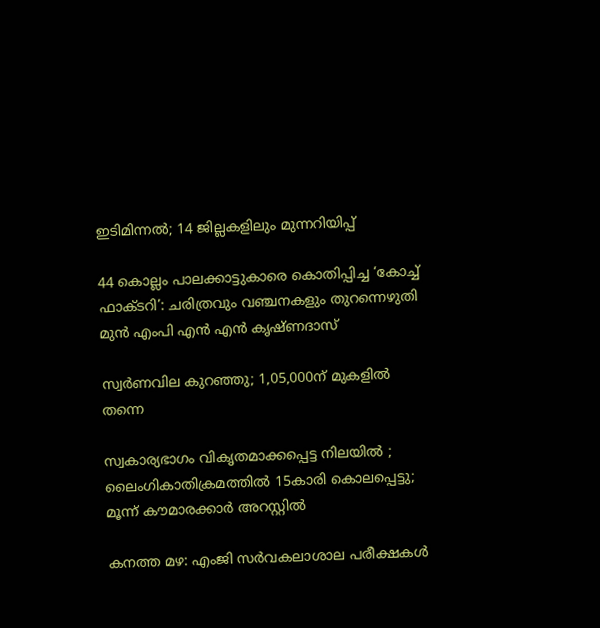ഇടിമിന്നൽ; 14 ജില്ലകളിലും മുന്നറിയിപ്പ്

44 കൊല്ലം പാലക്കാട്ടുകാരെ കൊതിപ്പിച്ച ‘കോച്ച് ഫാക്ടറി’: ചരിത്രവും വഞ്ചനകളും തുറന്നെഴുതി മുൻ എംപി എൻ എൻ കൃഷ്ണദാസ്

സ്വര്‍ണവില കുറഞ്ഞു; 1,05,000ന് മുകളില്‍ തന്നെ

സ്വകാര്യഭാഗം വികൃതമാക്കപ്പെട്ട നിലയില്‍ ; ലൈംഗികാതിക്രമത്തിൽ 15കാരി കൊലപ്പെട്ടു; മൂന്ന് കൗമാരക്കാര്‍ അറസ്റ്റില്‍

കനത്ത മഴ: എംജി സര്‍വകലാശാല പരീക്ഷകള്‍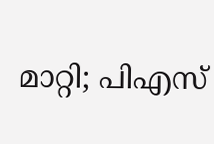മാറ്റി; പിഎസ്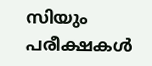സിയും പരീക്ഷകള്‍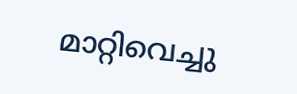മാറ്റിവെച്ചു